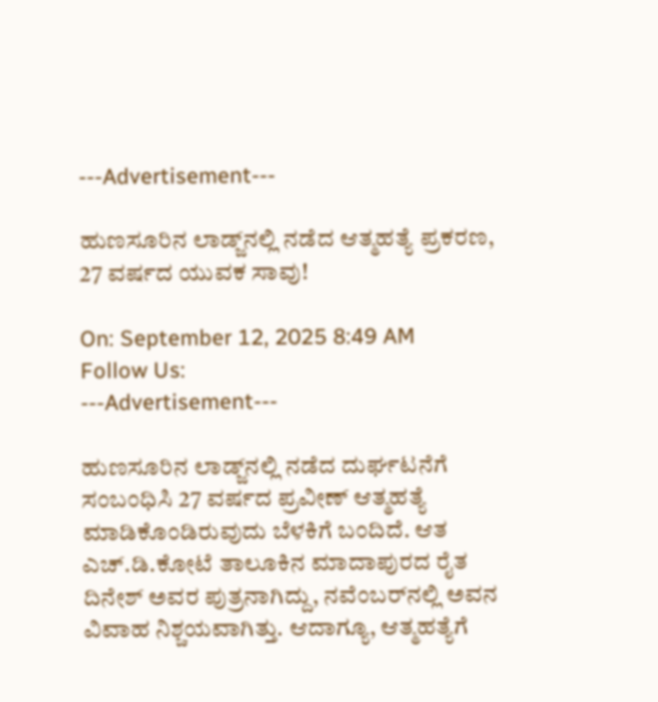---Advertisement---

ಹುಣಸೂರಿನ ಲಾಡ್ಜ್‌ನಲ್ಲಿ ನಡೆದ ಆತ್ಮಹತ್ಯೆ ಪ್ರಕರಣ, 27 ವರ್ಷದ ಯುವಕ ಸಾವು!

On: September 12, 2025 8:49 AM
Follow Us:
---Advertisement---

ಹುಣಸೂರಿನ ಲಾಡ್ಜ್‌ನಲ್ಲಿ ನಡೆದ ದುರ್ಘಟನೆಗೆ ಸಂಬಂಧಿಸಿ 27 ವರ್ಷದ ಪ್ರವೀಣ್ ಆತ್ಮಹತ್ಯೆ ಮಾಡಿಕೊಂಡಿರುವುದು ಬೆಳಕಿಗೆ ಬಂದಿದೆ. ಆತ ಎಚ್‌.ಡಿ.ಕೋಟೆ ತಾಲೂಕಿನ ಮಾದಾಪುರದ ರೈತ ದಿನೇಶ್ ಅವರ ಪುತ್ರನಾಗಿದ್ದು, ನವೆಂಬರ್‌ನಲ್ಲಿ ಅವನ ವಿವಾಹ ನಿಶ್ಚಯವಾಗಿತ್ತು. ಆದಾಗ್ಯೂ, ಆತ್ಮಹತ್ಯೆಗೆ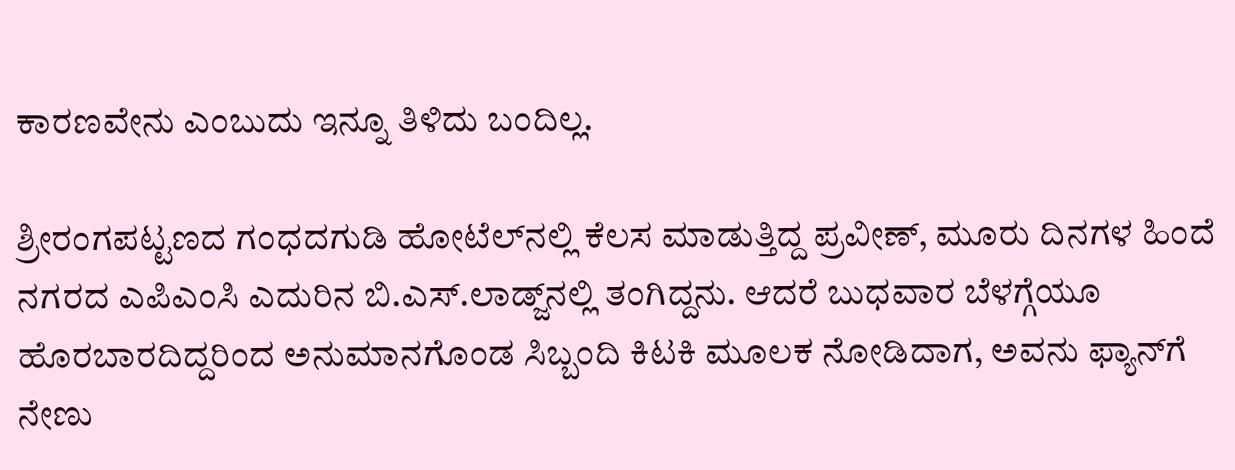ಕಾರಣವೇನು ಎಂಬುದು ಇನ್ನೂ ತಿಳಿದು ಬಂದಿಲ್ಲ.

ಶ್ರೀರಂಗಪಟ್ಟಣದ ಗಂಧದಗುಡಿ ಹೋಟೆಲ್‌ನಲ್ಲಿ ಕೆಲಸ ಮಾಡುತ್ತಿದ್ದ ಪ್ರವೀಣ್, ಮೂರು ದಿನಗಳ ಹಿಂದೆ ನಗರದ ಎಪಿಎಂಸಿ ಎದುರಿನ ಬಿ.ಎಸ್‌.ಲಾಡ್ಜ್‌ನಲ್ಲಿ ತಂಗಿದ್ದನು. ಆದರೆ ಬುಧವಾರ ಬೆಳಗ್ಗೆಯೂ ಹೊರಬಾರದಿದ್ದರಿಂದ ಅನುಮಾನಗೊಂಡ ಸಿಬ್ಬಂದಿ ಕಿಟಕಿ ಮೂಲಕ ನೋಡಿದಾಗ, ಅವನು ಫ್ಯಾನ್‌ಗೆ ನೇಣು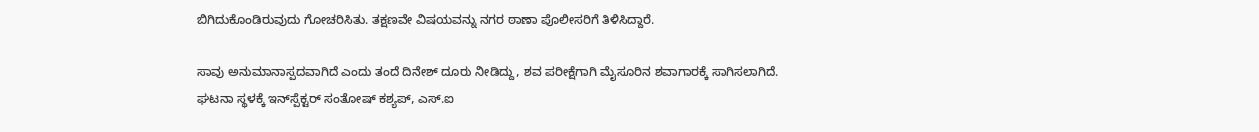ಬಿಗಿದುಕೊಂಡಿರುವುದು ಗೋಚರಿಸಿತು. ತಕ್ಷಣವೇ ವಿಷಯವನ್ನು ನಗರ ಠಾಣಾ ಪೊಲೀಸರಿಗೆ ತಿಳಿಸಿದ್ದಾರೆ.

ಸಾವು ಅನುಮಾನಾಸ್ಪದವಾಗಿದೆ ಎಂದು ತಂದೆ ದಿನೇಶ್‌ ದೂರು ನೀಡಿದ್ದು, ಶವ ಪರೀಕ್ಷೆಗಾಗಿ ಮೈಸೂರಿನ ಶವಾಗಾರಕ್ಕೆ ಸಾಗಿಸಲಾಗಿದೆ. ಘಟನಾ ಸ್ಥಳಕ್ಕೆ ಇನ್‌ಸ್ಪೆಕ್ಟರ್‌ ಸಂತೋಷ್‌ ಕಶ್ಯಪ್‌, ಎಸ್‌.ಐ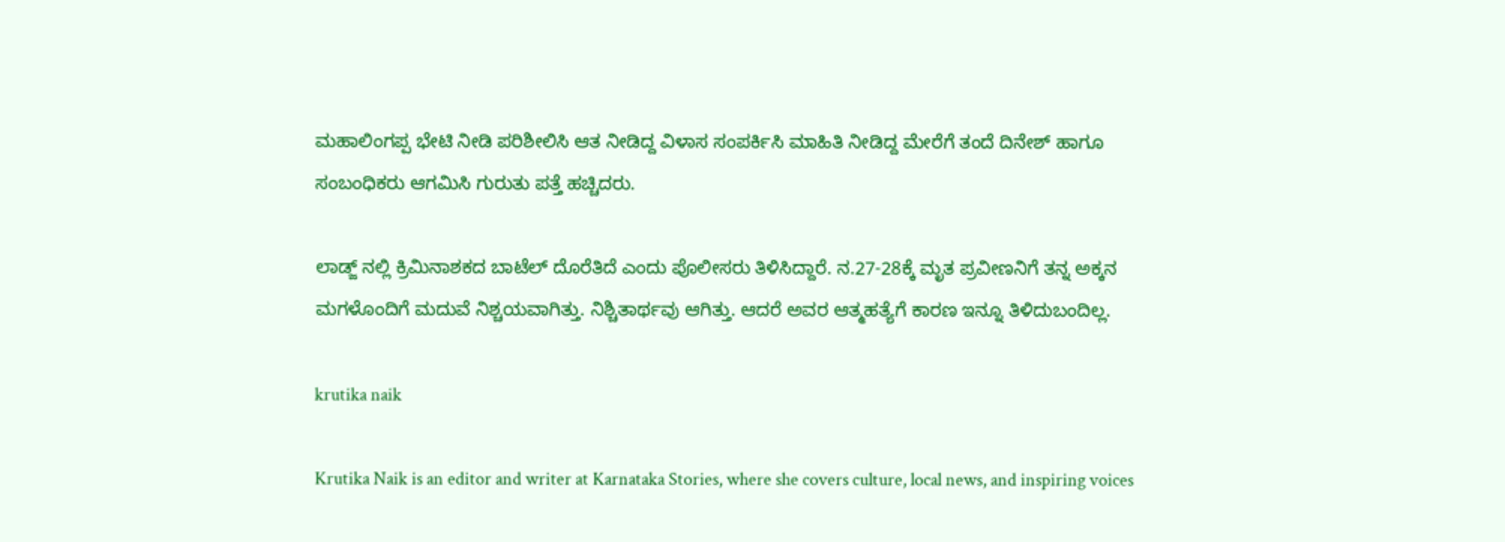ಮಹಾಲಿಂಗಪ್ಪ ಭೇಟಿ ನೀಡಿ ಪರಿಶೀಲಿಸಿ ಆತ ನೀಡಿದ್ದ ವಿಳಾಸ ಸಂಪರ್ಕಿಸಿ ಮಾಹಿತಿ ನೀಡಿದ್ದ ಮೇರೆಗೆ ತಂದೆ ದಿನೇಶ್‌ ಹಾಗೂ ಸಂಬಂಧಿಕರು ಆಗಮಿಸಿ ಗುರುತು ಪತ್ತೆ ಹಚ್ಚಿದರು.

ಲಾಡ್ಜ್ ನಲ್ಲಿ ಕ್ರಿಮಿನಾಶಕದ ಬಾಟೆಲ್‌ ದೊರೆತಿದೆ ಎಂದು ಪೊಲೀಸರು ತಿಳಿಸಿದ್ದಾರೆ. ನ.27-28ಕ್ಕೆ ಮೃತ ಪ್ರವೀಣನಿಗೆ ತನ್ನ ಅಕ್ಕನ ಮಗಳೊಂದಿಗೆ ಮದುವೆ ನಿಶ್ಚಯವಾಗಿತ್ತು. ನಿಶ್ಚಿತಾರ್ಥವು ಆಗಿತ್ತು. ಆದರೆ ಅವರ ಆತ್ಮಹತ್ಯೆಗೆ ಕಾರಣ ಇನ್ನೂ ತಿಳಿದುಬಂದಿಲ್ಲ.

krutika naik

Krutika Naik is an editor and writer at Karnataka Stories, where she covers culture, local news, and inspiring voices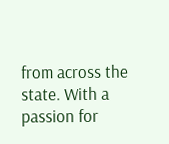from across the state. With a passion for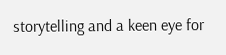storytelling and a keen eye for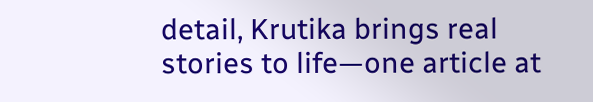detail, Krutika brings real stories to life—one article at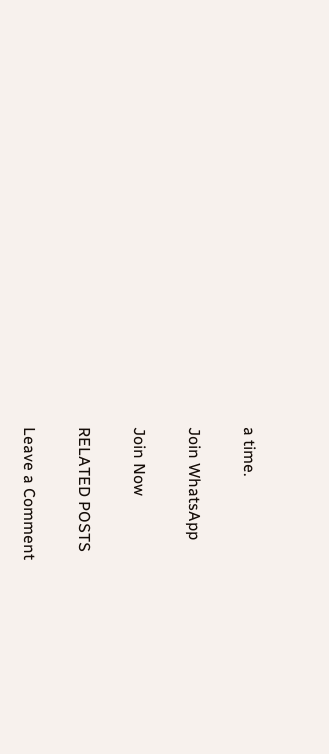a time.

Join WhatsApp

Join Now

RELATED POSTS

Leave a Comment